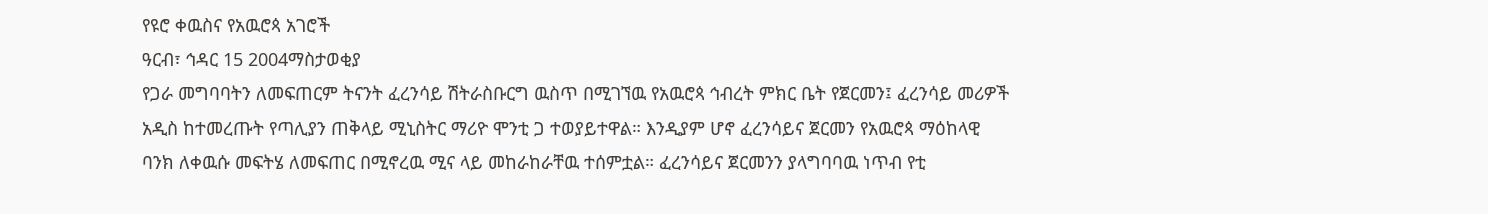የዩሮ ቀዉስና የአዉሮጳ አገሮች
ዓርብ፣ ኅዳር 15 2004ማስታወቂያ
የጋራ መግባባትን ለመፍጠርም ትናንት ፈረንሳይ ሽትራስቡርግ ዉስጥ በሚገኘዉ የአዉሮጳ ኅብረት ምክር ቤት የጀርመን፤ ፈረንሳይ መሪዎች አዲስ ከተመረጡት የጣሊያን ጠቅላይ ሚኒስትር ማሪዮ ሞንቲ ጋ ተወያይተዋል። እንዲያም ሆኖ ፈረንሳይና ጀርመን የአዉሮጳ ማዕከላዊ ባንክ ለቀዉሱ መፍትሄ ለመፍጠር በሚኖረዉ ሚና ላይ መከራከራቸዉ ተሰምቷል። ፈረንሳይና ጀርመንን ያላግባባዉ ነጥብ የቲ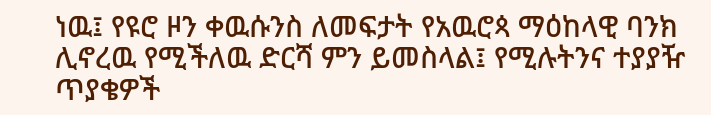ነዉ፤ የዩሮ ዞን ቀዉሱንስ ለመፍታት የአዉሮጳ ማዕከላዊ ባንክ ሊኖረዉ የሚችለዉ ድርሻ ምን ይመስላል፤ የሚሉትንና ተያያዥ ጥያቄዎች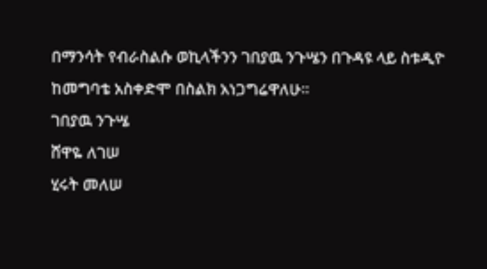በማንሳት የብራስልሱ ወኪላችንን ገበያዉ ንጉሤን በጉዳዩ ላይ ስቱዲዮ ከመግባቴ አስቀድሞ በስልክ አነጋግሬዋለሁ።
ገበያዉ ንጉሤ
ሸዋዬ ለገሠ
ሂሩት መለሠ